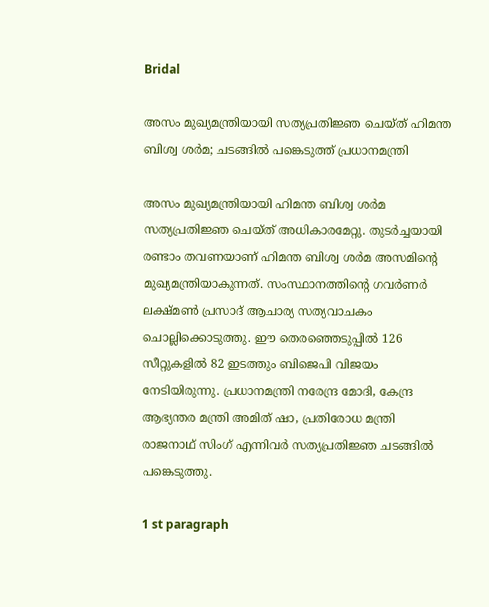Bridal

അസം മുഖ്യമന്ത്രിയായി സത്യപ്രതിജ്ഞ ചെയ്ത് ഹിമന്ത ബിശ്വ ശർമ; ചടങ്ങിൽ പങ്കെടുത്ത് പ്രധാനമന്ത്രി

അസം മുഖ്യമന്ത്രിയായി ഹിമന്ത ബിശ്വ ശർമ സത്യപ്രതിജ്ഞ ചെയ്ത് അധികാരമേറ്റു. തുടർച്ചയായി രണ്ടാം തവണയാണ് ഹിമന്ത ബിശ്വ ശർമ അസമിന്റെ മുഖ്യമന്ത്രിയാകുന്നത്. സംസ്ഥാനത്തിന്റെ ഗവർണർ ലക്ഷ്മൺ പ്രസാദ് ആചാര്യ സത്യവാചകം ചൊല്ലിക്കൊടുത്തു. ഈ തെരഞ്ഞെടുപ്പിൽ 126 സീറ്റുകളിൽ 82 ഇടത്തും ബിജെപി വിജയം നേടിയിരുന്നു. പ്രധാനമന്ത്രി നരേന്ദ്ര മോദി, കേന്ദ്ര ആഭ്യന്തര മന്ത്രി അമിത് ഷാ, പ്രതിരോധ മന്ത്രി രാജനാഥ് സിംഗ് എന്നിവർ സത്യപ്രതിജ്ഞ ചടങ്ങിൽ പങ്കെടുത്തു.

1 st paragraph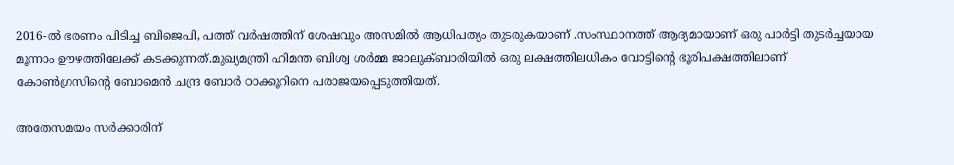2016-ൽ ഭരണം പിടിച്ച ബിജെപി, പത്ത് വർഷത്തിന് ശേഷവും അസമിൽ ആധിപത്യം തുടരുകയാണ് .സംസ്ഥാനത്ത് ആദ്യമായാണ് ഒരു പാർട്ടി തുടർച്ചയായ മൂന്നാം ഊഴത്തിലേക്ക് കടക്കുന്നത്.മുഖ്യമന്ത്രി ഹിമന്ത ബിശ്വ ശർമ്മ ജാലുക്ബാരിയിൽ ഒരു ലക്ഷത്തിലധികം വോട്ടിന്റെ ഭൂരിപക്ഷത്തിലാണ് കോൺഗ്രസിന്റെ ബോമെൻ ചന്ദ്ര ബോർ ഠാക്കൂറിനെ പരാജയപ്പെടുത്തിയത്.

അതേസമയം സർക്കാരിന്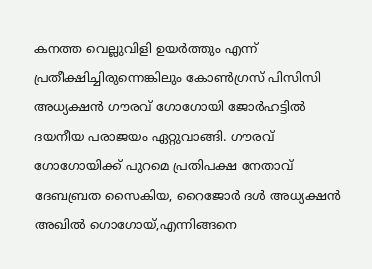കനത്ത വെല്ലുവിളി ഉയർത്തും എന്ന് പ്രതീക്ഷിച്ചിരുന്നെങ്കിലും കോൺഗ്രസ് പിസിസി അധ്യക്ഷൻ ഗൗരവ് ഗോഗോയി ജോർഹട്ടിൽ ദയനീയ പരാജയം ഏറ്റുവാങ്ങി. ഗൗരവ് ഗോഗോയിക്ക് പുറമെ പ്രതിപക്ഷ നേതാവ് ദേബബ്രത സൈകിയ, റൈജോർ ദൾ അധ്യക്ഷൻ അഖിൽ ഗൊഗോയ്,എന്നിങ്ങനെ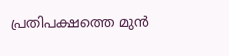പ്രതിപക്ഷത്തെ മുൻ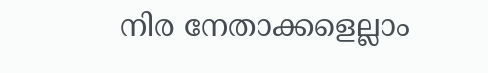നിര നേതാക്കളെല്ലാം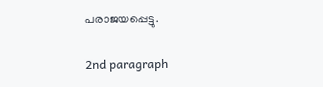പരാജയപ്പെട്ടു.

2nd paragraph